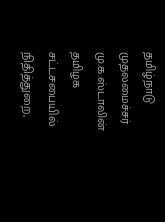தமிழ்நாடு முதலமைச்சர் மு.க.ஸ்டாலின் தமிழக சட்டசபையில் நிதித்துறை,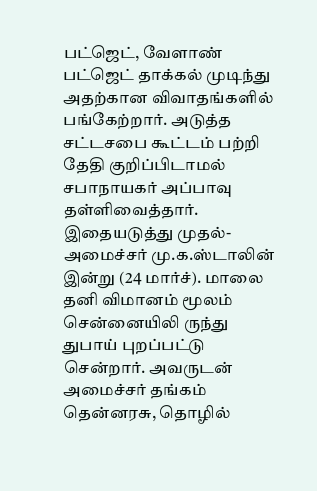பட்ஜெட், வேளாண் பட்ஜெட் தாக்கல் முடிந்து அதற்கான விவாதங்களில் பங்கேற்றார். அடுத்த சட்டசபை கூட்டம் பற்றி தேதி குறிப்பிடாமல் சபாநாயகர் அப்பாவு தள்ளிவைத்தார்.
இதையடுத்து முதல்-அமைச்சர் மு.க.ஸ்டாலின் இன்று (24 மார்ச்). மாலை தனி விமானம் மூலம் சென்னையிலி ருந்து துபாய் புறப்பட்டு சென்றார். அவருடன் அமைச்சர் தங்கம் தென்னரசு, தொழில்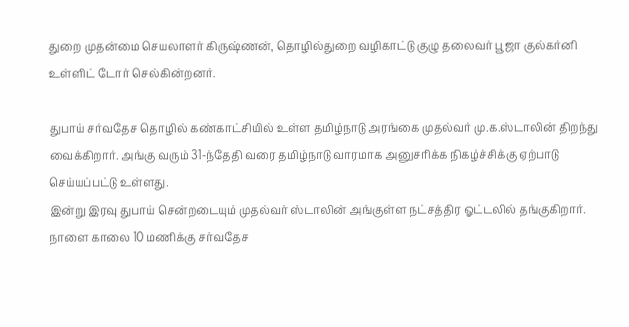துறை முதன்மை செயலாளர் கிருஷ்ணன், தொழில்துறை வழிகாட்டு குழு தலைவர் பூஜா குல்கர்னி உள்ளிட் டோர் செல்கின்றனர்.

துபாய் சர்வதேச தொழில் கண்காட்சியில் உள்ள தமிழ்நாடு அரங்கை முதல்வர் மு.க.ஸ்டாலின் திறந்து வைக்கிறார். அங்கு வரும் 31-ந்தேதி வரை தமிழ்நாடு வாரமாக அனுசரிக்க நிகழ்ச்சிக்கு ஏற்பாடு செய்யப்பட்டு உள்ளது.
இன்று இரவு துபாய் சென்றடையும் முதல்வர் ஸ்டாலின் அங்குள்ள நட்சத்திர ஓட்டலில் தங்குகிறார்.
நாளை காலை 10 மணிக்கு சர்வதேச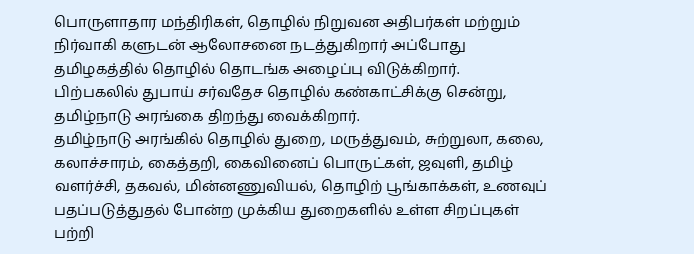பொருளாதார மந்திரிகள், தொழில் நிறுவன அதிபர்கள் மற்றும் நிர்வாகி களுடன் ஆலோசனை நடத்துகிறார் அப்போது தமிழகத்தில் தொழில் தொடங்க அழைப்பு விடுக்கிறார்.
பிற்பகலில் துபாய் சர்வதேச தொழில் கண்காட்சிக்கு சென்று, தமிழ்நாடு அரங்கை திறந்து வைக்கிறார்.
தமிழ்நாடு அரங்கில் தொழில் துறை, மருத்துவம், சுற்றுலா, கலை, கலாச்சாரம், கைத்தறி, கைவினைப் பொருட்கள், ஜவுளி, தமிழ் வளர்ச்சி, தகவல், மின்னணுவியல், தொழிற் பூங்காக்கள், உணவுப் பதப்படுத்துதல் போன்ற முக்கிய துறைகளில் உள்ள சிறப்புகள் பற்றி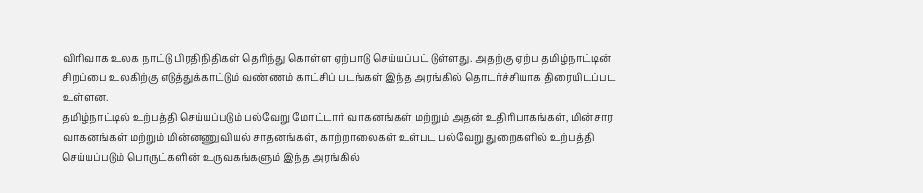விரிவாக உலக நாட்டு பிரதிநிதிகள் தெரிந்து கொள்ள ஏற்பாடு செய்யப்பட் டுள்ளது. அதற்கு ஏற்ப தமிழ்நாட்டின் சிறப்பை உலகிற்கு எடுத்துக்காட்டும் வண்ணம் காட்சிப் படங்கள் இந்த அரங்கில் தொடர்ச்சியாக திரையிடப்பட உள்ளன.
தமிழ்நாட்டில் உற்பத்தி செய்யப்படும் பல்வேறு மோட்டார் வாகனங்கள் மற்றும் அதன் உதிரிபாகங்கள், மின்சார வாகனங்கள் மற்றும் மின்னணுவியல் சாதனங்கள், காற்றாலைகள் உள்பட பல்வேறு துறைகளில் உற்பத்தி செய்யப்படும் பொருட்களின் உருவகங்களும் இந்த அரங்கில்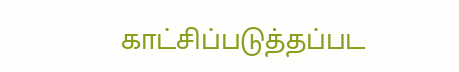காட்சிப்படுத்தப்பட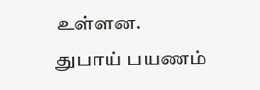உள்ளன.
துபாய் பயணம்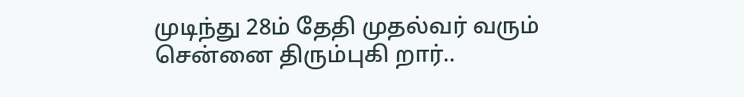முடிந்து 28ம் தேதி முதல்வர் வரும் சென்னை திரும்புகி றார்..